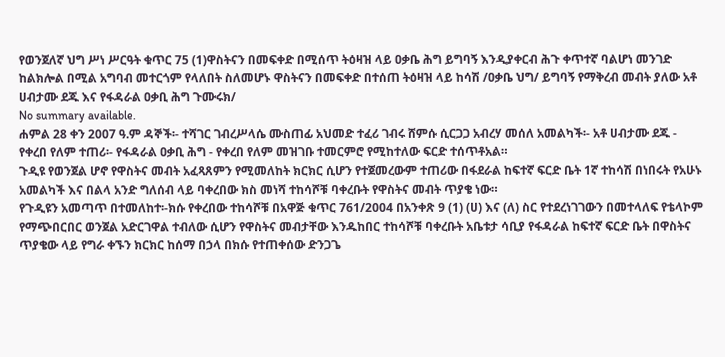የወንጀለኛ ህግ ሥነ ሥርዓት ቁጥር 75 (1)ዋስትናን በመፍቀድ በሚሰጥ ትዕዛዝ ላይ ዐቃቤ ሕግ ይግባኝ እንዲያቀርብ ሕጉ ቀጥተኛ ባልሆነ መንገድ ከልክሎል በሚል አግባብ መተርጎም የላለበት ስለመሆኑ ዋስትናን በመፍቀድ በተሰጠ ትዕዛዝ ላይ ከሳሽ /ዐቃቤ ህግ/ ይግባኝ የማቅረብ መብት ያለው አቶ ሀብታሙ ደጁ እና የፋዳራል ዐቃቢ ሕግ ጉሙሩክ/
No summary available.
ሐምል 28 ቀን 2007 ዓ.ም ዳኞች፡- ተሻገር ገብረሥላሴ ሙስጠፊ አህመድ ተፈሪ ገብሩ ሸምሱ ሲርጋጋ አብረሃ መሰለ አመልካች፡- አቶ ሀብታሙ ደጁ - የቀረበ የለም ተጠሪ፡- የፋዳራል ዐቃቢ ሕግ - የቀረበ የለም መዝገቡ ተመርምሮ የሚከተለው ፍርድ ተሰጥቶአል።
ጉዲዩ የወንጀል ሆኖ የዋስትና መብት አፈጻጸምን የሚመለከት ክርክር ሲሆን የተጀመረውም ተጠሪው በፋደራል ከፍተኛ ፍርድ ቤት 1ኛ ተከሳሽ በነበሩት የአሁኑ አመልካች እና በልላ አንድ ግለሰብ ላይ ባቀረበው ክስ መነሻ ተከሳሾቹ ባቀረቡት የዋስትና መብት ጥያቄ ነው።
የጉዲዩን አመጣጥ በተመለከተ፡-ክሱ የቀረበው ተከሳሾቹ በአዋጅ ቁጥር 761/2004 በአንቀጽ 9 (1) (ሀ) እና (ለ) ስር የተደረነገገውን በመተላለፍ የቴላኮም የማጭበርበር ወንጀል አድርገዋል ተብለው ሲሆን የዋስትና መብታቸው እንዱከበር ተከሳሾቹ ባቀረቡት አቤቱታ ሳቢያ የፋዳራል ከፍተኛ ፍርድ ቤት በዋስትና ጥያቄው ላይ የግራ ቀኙን ክርክር ከሰማ በኃላ በክሱ የተጠቀሰው ድንጋጌ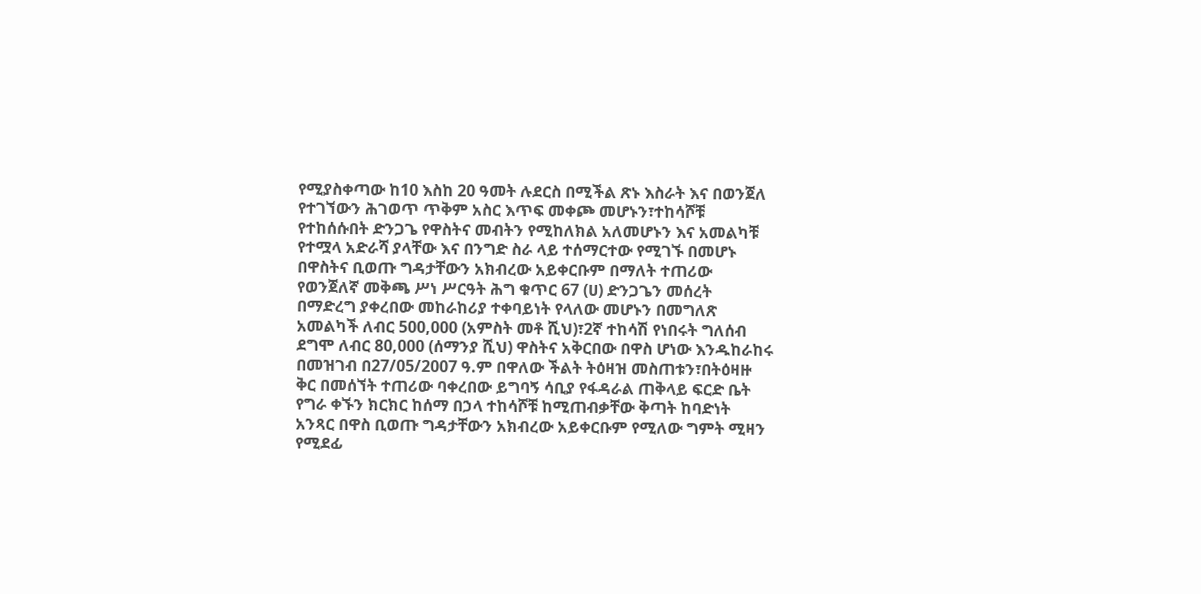የሚያስቀጣው ከ10 እስከ 20 ዓመት ሉደርስ በሚችል ጽኑ እስራት እና በወንጀለ የተገኘውን ሕገወጥ ጥቅም አስር እጥፍ መቀጮ መሆኑን፣ተከሳሾቹ የተከሰሱበት ድንጋጌ የዋስትና መብትን የሚከለክል አለመሆኑን እና አመልካቹ የተሟላ አድራሻ ያላቸው እና በንግድ ስራ ላይ ተሰማርተው የሚገኙ በመሆኑ በዋስትና ቢወጡ ግዳታቸውን አክብረው አይቀርቡም በማለት ተጠሪው የወንጀለኛ መቅጫ ሥነ ሥርዓት ሕግ ቁጥር 67 (ሀ) ድንጋጌን መሰረት በማድረግ ያቀረበው መከራከሪያ ተቀባይነት የላለው መሆኑን በመግለጽ አመልካች ለብር 500,000 (አምስት መቶ ሺህ)፣2ኛ ተከሳሽ የነበሩት ግለሰብ ደግሞ ለብር 80,000 (ሰማንያ ሺህ) ዋስትና አቅርበው በዋስ ሆነው እንዱከራከሩ በመዝገብ በ27/05/2007 ዓ.ም በዋለው ችልት ትዕዛዝ መስጠቱን፣በትዕዛዙ ቅር በመሰኘት ተጠሪው ባቀረበው ይግባኝ ሳቢያ የፋዳራል ጠቅላይ ፍርድ ቤት የግራ ቀኙን ክርክር ከሰማ በኃላ ተከሳሾቹ ከሚጠብቃቸው ቅጣት ከባድነት አንጻር በዋስ ቢወጡ ግዳታቸውን አክብረው አይቀርቡም የሚለው ግምት ሚዛን የሚደፊ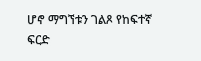ሆኖ ማግኘቱን ገልጾ የከፍተኛ ፍርድ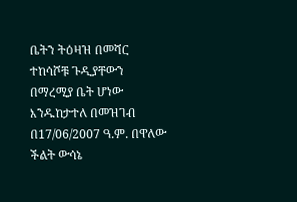ቤትን ትዕዛዝ በመሻር ተከሳሾቹ ጉዲያቸውን በማረሚያ ቤት ሆነው እንዱከታተለ በመዝገብ በ17/06/2007 ዓ.ም. በዋለው ችልት ውሳኔ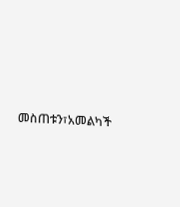መስጠቱን፣አመልካች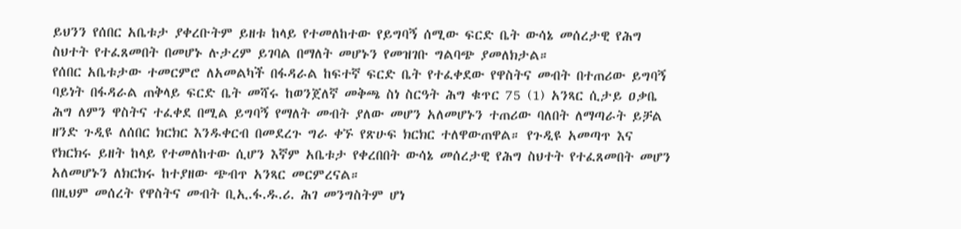ይህንን የሰበር አቤቱታ ያቀረቡትም ይዘቱ ከላይ የተመለከተው የይግባኝ ሰሚው ፍርድ ቤት ውሳኔ መሰረታዊ የሕግ ስህተት የተፈጸመበት በመሆኑ ሉታረም ይገባል በማለት መሆኑን የመዝገቡ ግልባጭ ያመለክታል።
የሰበር አቤቱታው ተመርምሮ ለአመልካች በፋዳራል ከፍተኛ ፍርድ ቤት የተፈቀደው የዋስትና መብት በተጠሪው ይግባኝ ባይነት በፋዳራል ጠቅላይ ፍርድ ቤት መሻሩ ከወንጀለኛ መቅጫ ስነ ስርዓት ሕግ ቁጥር 75 (1) አንጻር ሲታይ ዐቃቤ ሕግ ለምን ዋስትና ተፈቀደ በሚል ይግባኝ የማለት መብት ያለው መሆን አለመሆኑን ተጠሪው ባለበት ለማጣራት ይቻል ዘንድ ጉዲዩ ለሰበር ክርክር እንዱቀርብ በመደረጉ ግራ ቀኙ የጽሁፍ ክርክር ተለዋውጠዋል። የጉዲዩ አመጣጥ እና የክርክሩ ይዘት ከላይ የተመለከተው ሲሆን እኛም አቤቱታ የቀረበበት ውሳኔ መሰረታዊ የሕግ ስህተት የተፈጸመበት መሆን አለመሆኑን ለክርክሩ ከተያዘው ጭብጥ አንጻር መርምረናል።
በዚህም መሰረት የዋስትና መብት ቢኢ.ፋ.ዱ.ሪ. ሕገ መንግስትም ሆነ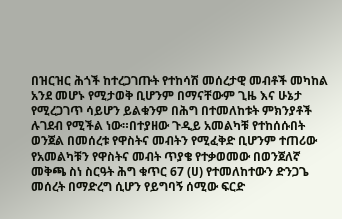በዝርዝር ሕጎች ከተረጋገጡት የተከሳሽ መሰረታዊ መብቶች መካከል አንደ መሆኑ የሚታወቅ ቢሆንም በማናቸውም ጊዜ እና ሁኔታ የሚረጋገጥ ሳይሆን ይልቁንም በሕግ በተመለከቱት ምክንያቶች ሉገደብ የሚችል ነው።በተያዘው ጉዲይ አመልካቹ የተከሰሱበት ወንጀል በመሰረቱ የዋስትና መብትን የሚፈቅድ ቢሆንም ተጠሪው የአመልካቹን የዋስትና መብት ጥያቄ የተቃወመው በወንጀለኛ መቅጫ ስነ ስርዓት ሕግ ቁጥር 67 (ሀ) የተመለከተውን ድንጋጌ መሰረት በማድረግ ሲሆን የይግባኝ ሰሚው ፍርድ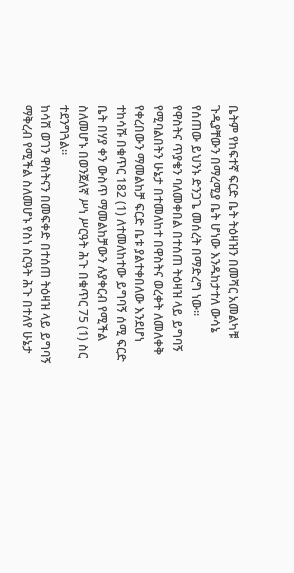ቤትም የከፍተኛ ፍርድ ቤት ትዕዛዝን በመሻር አመልካቹ ጉዲያቸውን በማረሚያ ቤት ሆነው እንዱከታተለ ውሳኔ የሰጠው ይህንኑ ድንጋጌ መሰረት በማድረግ ነው።
የዋስትና ጥያቄን ባለመቀበል በተሰጠ ትዕዛዝ ላይ ይግባኝ የሚባልበትን ሁኔታ በተመለከተ በዋስትና ወረቀት ለመለቀቅ የቀረበውን ማመልከቻ ፍርድ ቤቱ ያልተቀበለው እንደሆነ ተከሳሹ በቁጥር 182 (1) ለተመለከተው ይግባኝ ሰሚ ፍርድ ቤት በሃያ ቀን ውስጥ ማመልከቻውን ሉያቀርብ የሚችል ስለመሆኑ በወንጀለኛ ሥነ ሥርዓት ሕጉ በቁጥር 75 (1) ስር ተደንግጓል።
ከሳሽ ወገን ዋስትናን በመፍቀድ በተሰጠ ትዕዛዝ ላይ ይግባኝ ማቅረብ የሚችል ስለመሆኑ የስነ ስርዓት ሕጉ በተለየ ሁኔታ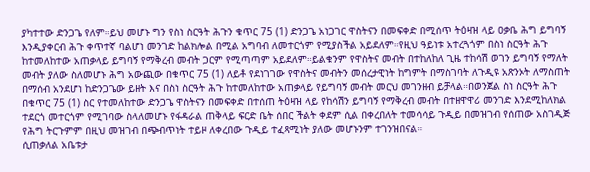ያካተተው ድንጋጌ የለም።ይህ መሆኑ ግን የስነ ስርዓት ሕጉን ቁጥር 75 (1) ድንጋጌ አነጋገር ዋስትናን በመፍቀድ በሚሰጥ ትዕዛዝ ላይ ዐቃቤ ሕግ ይግባኝ እንዲያቀርብ ሕጉ ቀጥተኛ ባልሆነ መንገድ ከልክሎል በሚል አግባብ ለመተርጎም የሚያስችል አይደለም።የዚህ ዓይነቱ አተረጓጎም በስነ ስርዓት ሕጉ ከተመለከተው አጠቃላይ ይግባኝ የማቅረብ መብት ጋርም የሚጣጣም አይደለም።ይልቁንም የዋስትና መብት በተከለከለ ጊዜ ተከሳሽ ወገን ይግባኝ የማለት መብት ያለው ስለመሆኑ ሕግ አውጪው በቁጥር 75 (1) ለይቶ የደነገገው የዋስትና መብትን መሰረታዊነት ከግምት በማስገባት ለጉዲዩ አጽንኦት ለማስጠት በማሰብ አንደሆነ ከድንጋጌው ይዘት እና በስነ ስርዓት ሕጉ ከተመለከተው አጠቃላይ የይግባኝ መብት መርህ መገንዘብ ይቻላል።በወንጀል ስነ ስርዓት ሕጉ በቁጥር 75 (1) ስር የተመለከተው ድንጋጌ ዋስትናን በመፍቀድ በተሰጠ ትዕዛዝ ላይ የከሳሽን ይግባኝ የማቅረብ መብት በተዘዋዋሪ መንገድ እንደሚከለክል ተደርጎ መተርጎም የሚገባው ስላለመሆኑ የፋዳራል ጠቅላይ ፍርድ ቤት ሰበር ችልት ቀደም ሲል በቀረበለት ተመሳሳይ ጉዲይ በመዝገብ የሰጠው አስገዲጅ የሕግ ትርጉምም በዚህ መዝገብ በጭብጥነት ተይዞ ለቀረበው ጉዲይ ተፈጻሚነት ያለው መሆኑንም ተገንዝበናል።
ሲጠቃለል አቤቱታ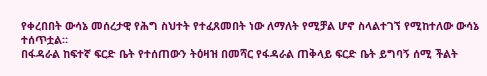የቀረበበት ውሳኔ መሰረታዊ የሕግ ስህተት የተፈጸመበት ነው ለማለት የሚቻል ሆኖ ስላልተገኘ የሚከተለው ውሳኔ ተሰጥቷል።
በፋዳራል ከፍተኛ ፍርድ ቤት የተሰጠውን ትዕዛዝ በመሻር የፋዳራል ጠቅላይ ፍርድ ቤት ይግባኝ ሰሚ ችልት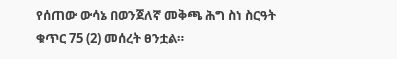የሰጠው ውሳኔ በወንጀለኛ መቅጫ ሕግ ስነ ስርዓት ቁጥር 75 (2) መሰረት ፀንቷል።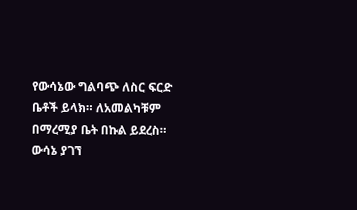የውሳኔው ግልባጭ ለስር ፍርድ ቤቶች ይላክ። ለአመልካቹም በማረሚያ ቤት በኩል ይደረስ።
ውሳኔ ያገኘ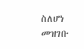ስለሆነ መዝገቡ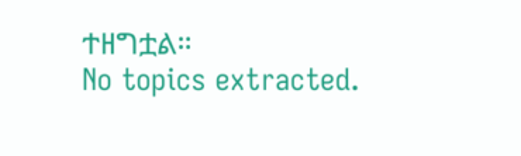ተዘግቷል።
No topics extracted.